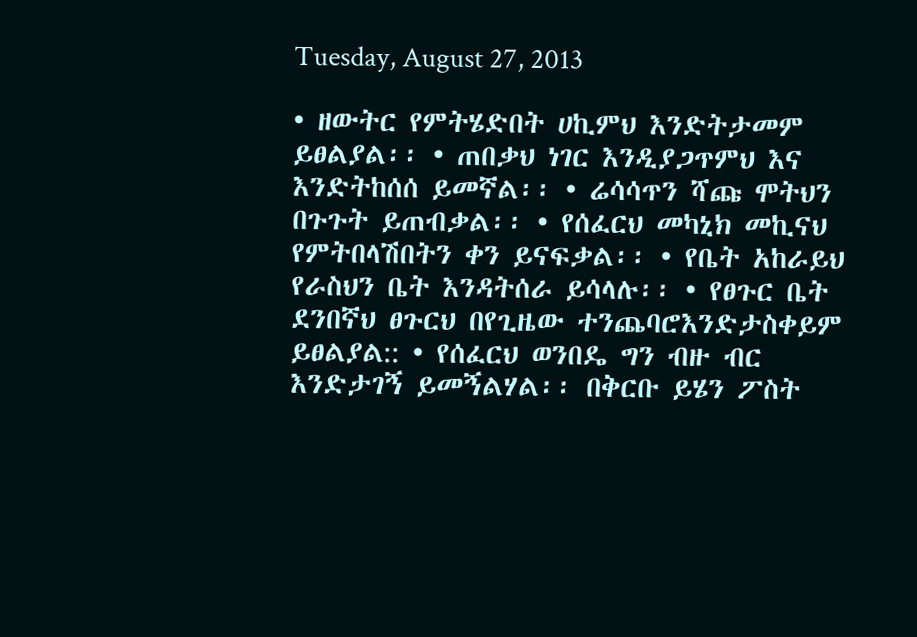Tuesday, August 27, 2013

• ዘውትር የምትሄድበት ሀኪምህ እንድትታመም ይፀልያል፡፡ • ጠበቃህ ነገር እንዲያጋጥምህ እና እንድትከሰሰ ይመኛል፡፡ • ሬሳሳጥን ሻጩ ሞትህን በጉጉት ይጠብቃል፡፡ • የሰፈርህ መካኒክ መኪናህ የምትበላሽበትን ቀን ይናፍቃል፡፡ • የቤት አከራይህ የራስህን ቤት እንዳትሰራ ይሳላሉ፡፡ • የፀጉር ቤት ደንበኛህ ፀጉርህ በየጊዜው ተንጨባሮእንድታስቀይም ይፀልያል:: • የሰፈርህ ወንበዴ ግን ብዙ ብር እንድታገኝ ይመኝልሃል፡፡ በቅርቡ ይሄን ፖስት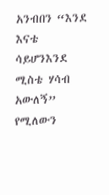አንብበን “እንደ እናቴ ሳይሆንእንደ ሚስቴ ሃሳብ አውለኝ” የሚለውን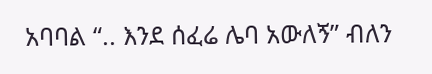አባባል “.. እንደ ሰፈሬ ሌባ አውለኝ” ብለን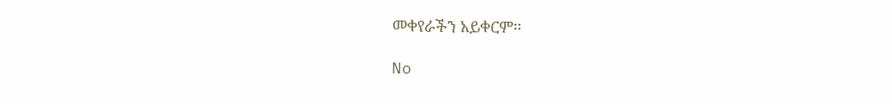መቀየራችን አይቀርም፡፡

No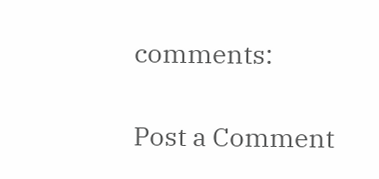comments:

Post a Comment